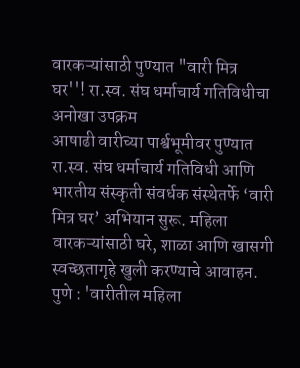वारकऱ्यांसाठी पुण्यात "वारी मित्र घर''! रा.स्व. संघ धर्माचार्य गतिविधीचा अनोखा उपक्रम
आषाढी वारीच्या पार्श्वभूमीवर पुण्यात रा.स्व. संघ धर्माचार्य गतिविधी आणि भारतीय संस्कृती संवर्धक संस्थेतर्फे ‘वारी मित्र घर’ अभियान सुरू. महिला वारकऱ्यांसाठी घरे, शाळा आणि खासगी स्वच्छतागृहे खुली करण्याचे आवाहन.
पुणे : 'वारीतील महिला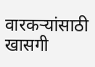वारकऱ्यांसाठी खासगी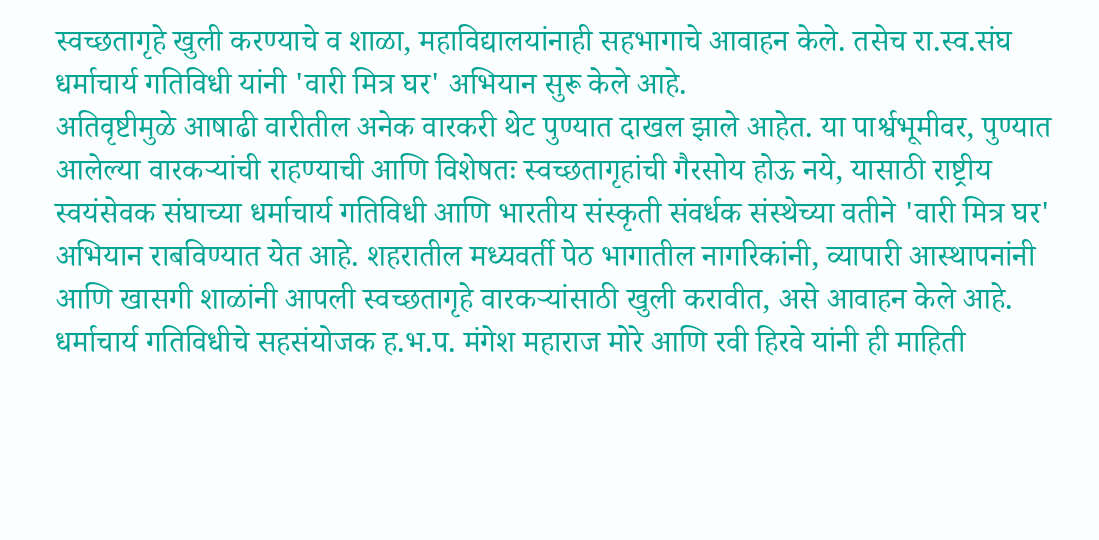स्वच्छतागृहे खुली करण्याचे व शाळा, महाविद्यालयांनाही सहभागाचे आवाहन केले. तसेच रा.स्व.संघ धर्माचार्य गतिविधी यांनी 'वारी मित्र घर' अभियान सुरू केले आहे.
अतिवृष्टीमुळे आषाढी वारीतील अनेक वारकरी थेट पुण्यात दाखल झाले आहेत. या पार्श्वभूमीवर, पुण्यात आलेल्या वारकऱ्यांची राहण्याची आणि विशेषतः स्वच्छतागृहांची गैरसोय होऊ नये, यासाठी राष्ट्रीय स्वयंसेवक संघाच्या धर्माचार्य गतिविधी आणि भारतीय संस्कृती संवर्धक संस्थेच्या वतीने 'वारी मित्र घर' अभियान राबविण्यात येत आहे. शहरातील मध्यवर्ती पेठ भागातील नागरिकांनी, व्यापारी आस्थापनांनी आणि खासगी शाळांनी आपली स्वच्छतागृहे वारकऱ्यांसाठी खुली करावीत, असे आवाहन केले आहे.
धर्माचार्य गतिविधीचे सहसंयोजक ह.भ.प. मंगेश महाराज मोरे आणि रवी हिरवे यांनी ही माहिती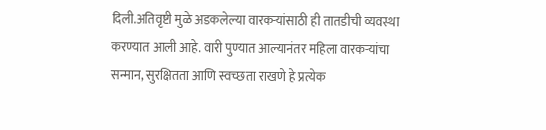दिली.अतिवृष्टी मुळे अडकलेल्या वारकऱ्यांसाठी ही तातडीची व्यवस्था करण्यात आली आहे. वारी पुण्यात आल्यानंतर महिला वारकऱ्यांचा सन्मान, सुरक्षितता आणि स्वच्छता राखणे हे प्रत्येक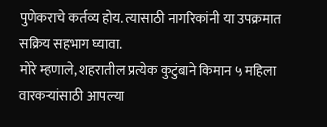पुणेकराचे कर्तव्य होय. त्यासाठी नागरिकांनी या उपक्रमात सक्रिय सहभाग घ्यावा.
मोरे म्हणाले, शहरातील प्रत्येक कुटुंबाने किमान ५ महिला वारकऱ्यांसाठी आपल्या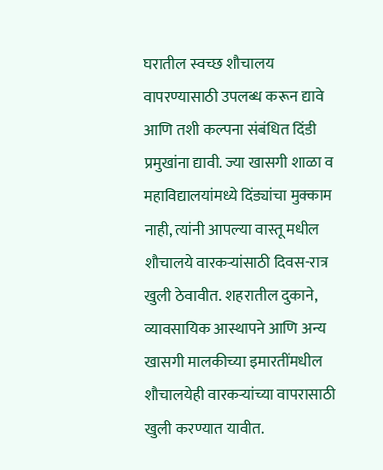घरातील स्वच्छ शौचालय वापरण्यासाठी उपलब्ध करून द्यावे आणि तशी कल्पना संबंधित दिंडी प्रमुखांना द्यावी. ज्या खासगी शाळा व महाविद्यालयांमध्ये दिंड्यांचा मुक्काम नाही, त्यांनी आपल्या वास्तू मधील शौचालये वारकऱ्यांसाठी दिवस-रात्र खुली ठेवावीत. शहरातील दुकाने, व्यावसायिक आस्थापने आणि अन्य खासगी मालकीच्या इमारतींमधील शौचालयेही वारकऱ्यांच्या वापरासाठी खुली करण्यात यावीत.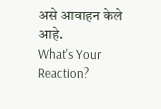असे आवाहन केले आहे.
What's Your Reaction?